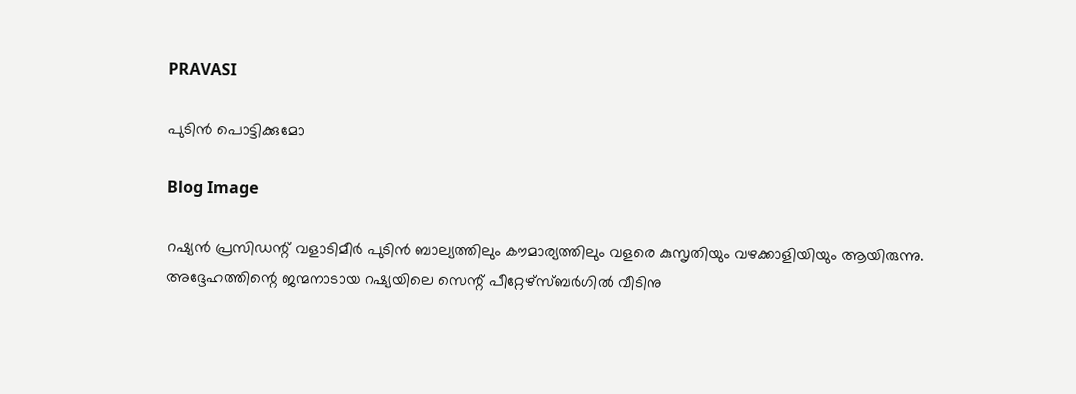PRAVASI

പുടിൻ പൊട്ടിക്കുമോ

Blog Image

റഷ്യൻ പ്രസിഡന്റ് വളാടിമീർ പുടിൻ ബാല്യത്തിലും കൗമാര്യത്തിലും വളരെ കുസൃതിയും വഴക്കാളിയിയും ആയിരുന്നു.                        അദ്ദേഹത്തിന്റെ ജന്മനാടായ റഷ്യയിലെ സെന്റ് പീറ്റേഴ്സ്ബർഗിൽ വീടിനു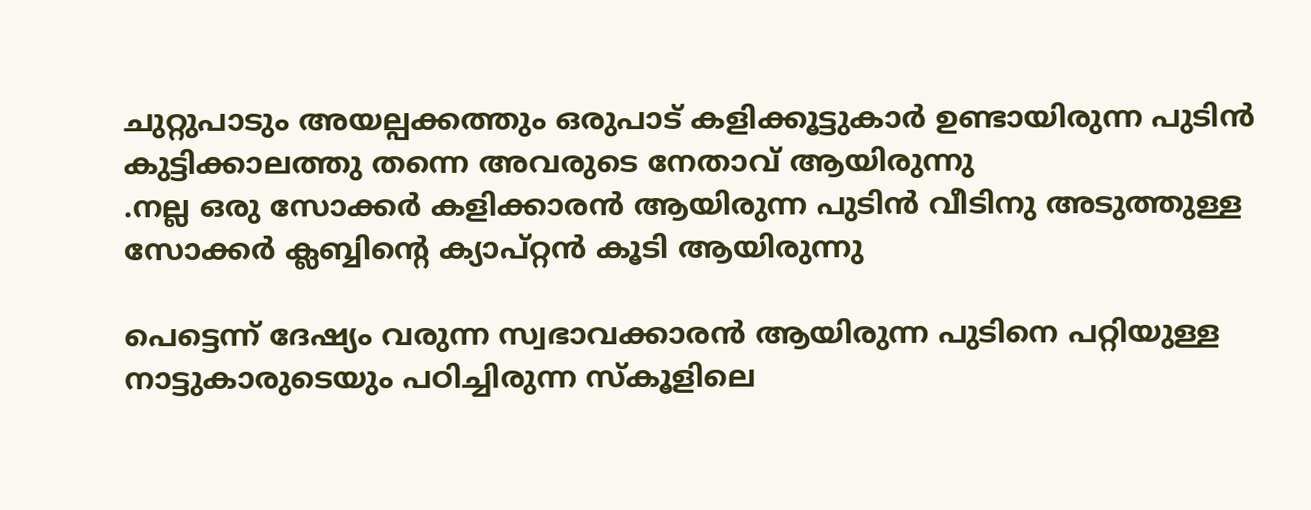ചുറ്റുപാടും അയല്പക്കത്തും ഒരുപാട് കളിക്കൂട്ടുകാർ ഉണ്ടായിരുന്ന പുടിൻ കുട്ടിക്കാലത്തു തന്നെ അവരുടെ നേതാവ് ആയിരുന്നു
.നല്ല ഒരു സോക്കർ കളിക്കാരൻ ആയിരുന്ന പുടിൻ വീടിനു അടുത്തുള്ള സോക്കർ ക്ലബ്ബിന്റെ ക്യാപ്റ്റൻ കൂടി ആയിരുന്നു

പെട്ടെന്ന് ദേഷ്യം വരുന്ന സ്വഭാവക്കാരൻ ആയിരുന്ന പുടിനെ പറ്റിയുള്ള നാട്ടുകാരുടെയും പഠിച്ചിരുന്ന സ്കൂളിലെ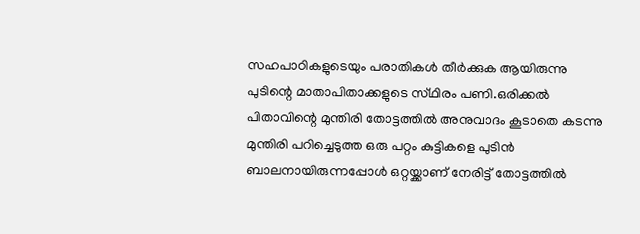സഹപാഠികളുടെയും പരാതികൾ തീർക്കുക ആയിരുന്നു പുടിന്റെ മാതാപിതാക്കളുടെ സ്‌ഥിരം പണി.ഒരിക്കൽ പിതാവിന്റെ മുന്തിരി തോട്ടത്തിൽ അനുവാദം കൂടാതെ കടന്നു മുന്തിരി പറിച്ചെടുത്ത ഒരു പറ്റം കുട്ടികളെ പുടിൻ ബാലനായിരുന്നപ്പോൾ ഒറ്റയ്ക്കാണ് നേരിട്ട് തോട്ടത്തിൽ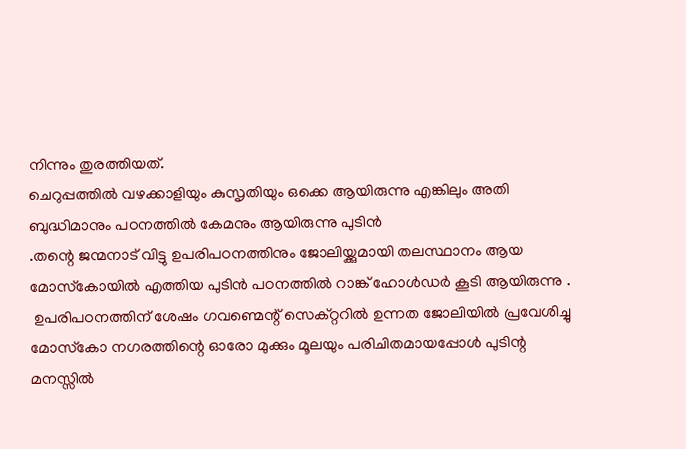നിന്നും തുരത്തിയത്.
ചെറുപ്പത്തിൽ വഴക്കാളിയും കുസൃതിയും ഒക്കെ ആയിരുന്നു എങ്കിലും അതി ബുദ്ധിമാനും പഠനത്തിൽ കേമനും ആയിരുന്നു പുടിൻ
.തന്റെ ജന്മനാട് വിട്ടു ഉപരിപഠനത്തിനും ജോലിയ്ക്കുമായി തലസ്ഥാനം ആയ മോസ്‌കോയിൽ എത്തിയ പുടിൻ പഠനത്തിൽ റാങ്ക് ഹോൾഡർ കൂടി ആയിരുന്നു .
 ഉപരിപഠനത്തിന് ശേഷം ഗവണ്മെന്റ് സെക്റ്ററിൽ ഉന്നത ജോലിയിൽ പ്രവേശിച്ചു മോസ്‌കോ നഗരത്തിന്റെ ഓരോ മുക്കും മൂലയും പരിചിതമായപ്പോൾ പുടിന്റ മനസ്സിൽ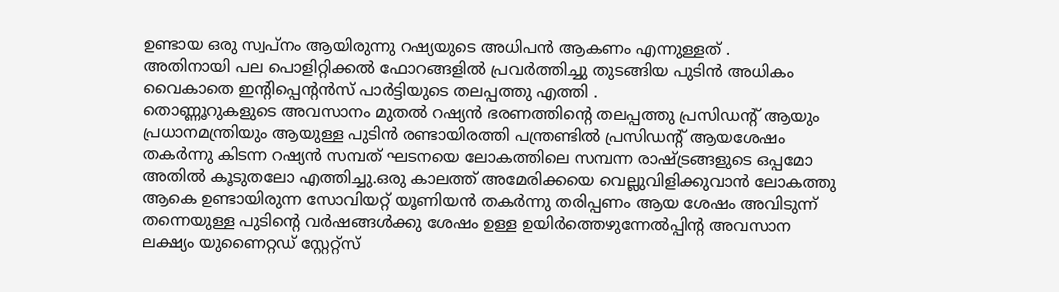ഉണ്ടായ ഒരു സ്വപ്നം ആയിരുന്നു റഷ്യയുടെ അധിപൻ ആകണം എന്നുള്ളത് .
അതിനായി പല പൊളിറ്റിക്കൽ ഫോറങ്ങളിൽ പ്രവർത്തിച്ചു തുടങ്ങിയ പുടിൻ അധികം വൈകാതെ ഇന്റിപ്പെന്റൻസ് പാർട്ടിയുടെ തലപ്പത്തു എത്തി .
തൊണ്ണൂറുകളുടെ അവസാനം മുതൽ റഷ്യൻ ഭരണത്തിന്റെ തലപ്പത്തു പ്രസിഡന്റ് ആയും പ്രധാനമന്ത്രിയും ആയുള്ള പുടിൻ രണ്ടായിരത്തി പന്ത്രണ്ടിൽ പ്രസിഡന്റ് ആയശേഷം തകർന്നു കിടന്ന റഷ്യൻ സമ്പത് ഘടനയെ ലോകത്തിലെ സമ്പന്ന രാഷ്ട്രങ്ങളുടെ ഒപ്പമോ അതിൽ കൂടുതലോ എത്തിച്ചു.ഒരു കാലത്ത് അമേരിക്കയെ വെല്ലുവിളിക്കുവാൻ ലോകത്തു ആകെ ഉണ്ടായിരുന്ന സോവിയറ്റ് യൂണിയൻ തകർന്നു തരിപ്പണം ആയ ശേഷം അവിടുന്ന് തന്നെയുള്ള പുടിന്റെ വർഷങ്ങൾക്കു ശേഷം ഉള്ള ഉയിർത്തെഴുന്നേൽപ്പിന്റ അവസാന ലക്ഷ്യം യുണൈറ്റഡ് സ്റ്റേറ്റ്സ്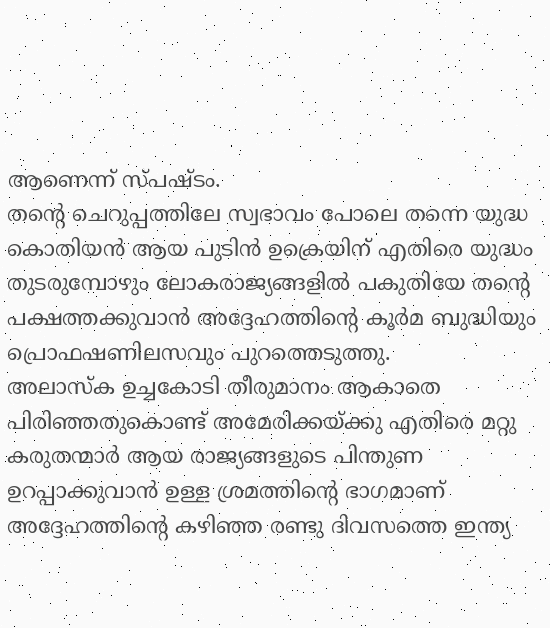ആണെന്ന് സ്പഷ്ടം.
തന്റെ ചെറുപ്പത്തിലേ സ്വഭാവം പോലെ തന്നെ യുദ്ധ കൊതിയൻ ആയ പുടിൻ ഉക്രെയിന് എതിരെ യുദ്ധം തുടരുമ്പോഴും ലോകരാജ്യങ്ങളിൽ പകുതിയേ തന്റെ പക്ഷത്തക്കുവാൻ അദ്ദേഹത്തിന്റെ കൂർമ ബുദ്ധിയും പ്രൊഫഷണിലസവും പുറത്തെടുത്തു.
അലാസ്ക ഉച്ചകോടി തീരുമാനം ആകാതെ പിരിഞ്ഞതുകൊണ്ട് അമേരിക്കയ്ക്കു എതിരെ മറ്റു കരുതന്മാർ ആയ രാജ്യങ്ങളുടെ പിന്തുണ ഉറപ്പാക്കുവാൻ ഉള്ള ശ്രമത്തിന്റെ ഭാഗമാണ് അദ്ദേഹത്തിന്റെ കഴിഞ്ഞ രണ്ടു ദിവസത്തെ ഇന്ത്യ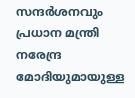സന്ദർശനവും പ്രധാന മന്ത്രി നരേന്ദ്ര മോദിയുമായുള്ള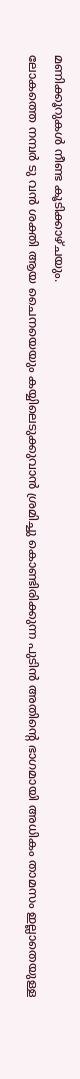മണിക്കൂറുകൾ നീണ്ട കൂടിക്കാഴ്ചയും.
ലോകത്തെ നമ്പർ ടു വൻ ശക്തി ആയ ചൈനയെയും കയ്യിലെടുക്കുവാൻ ശ്രമിച്ചു കൊണ്ടിരിക്കുന്ന പുടിൻ അതിന്റെ ഭാഗമായി അധികം താമസം ഇല്ലാതെയുള്ള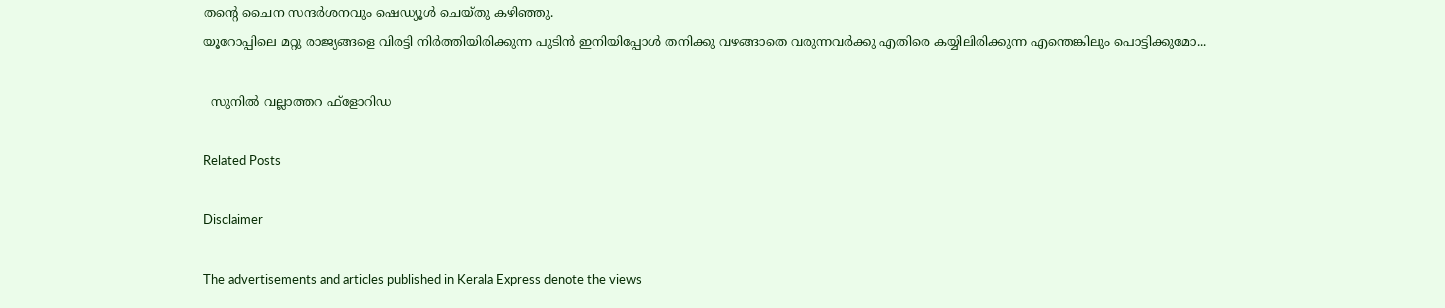തന്റെ ചൈന സന്ദർശനവും ഷെഡ്യൂൾ ചെയ്തു കഴിഞ്ഞു.
യൂറോപ്പിലെ മറ്റു രാജ്യങ്ങളെ വിരട്ടി നിർത്തിയിരിക്കുന്ന പുടിൻ ഇനിയിപ്പോൾ തനിക്കു വഴങ്ങാതെ വരുന്നവർക്കു എതിരെ കയ്യിലിരിക്കുന്ന എന്തെങ്കിലും പൊട്ടിക്കുമോ...

  സുനിൽ വല്ലാത്തറ ഫ്‌ളോറിഡ

Related Posts

Disclaimer

The advertisements and articles published in Kerala Express denote the views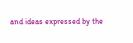and ideas expressed by the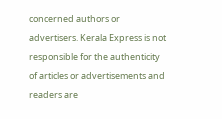concerned authors or advertisers. Kerala Express is not responsible for the authenticity of articles or advertisements and readers are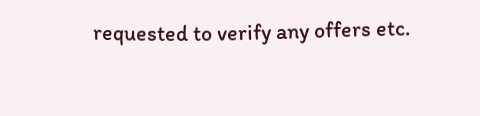requested to verify any offers etc.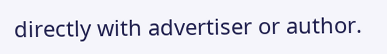directly with advertiser or author.